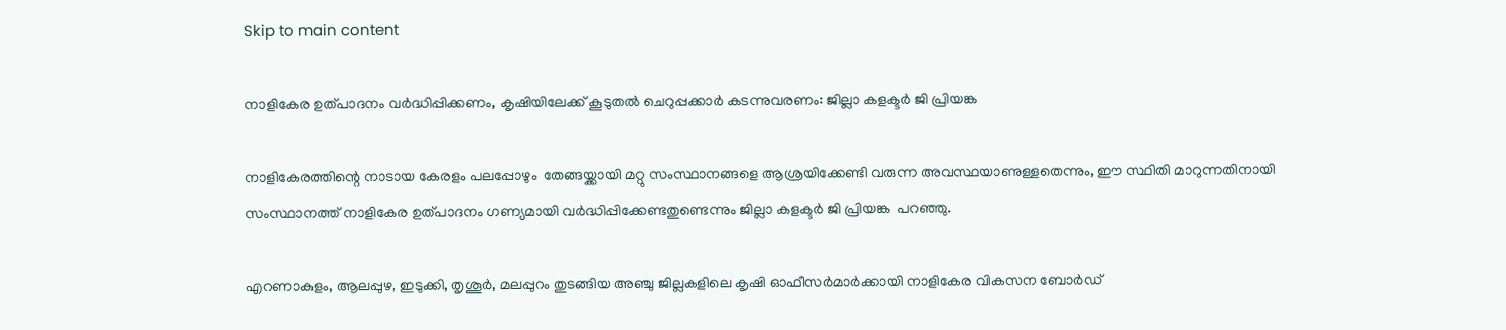Skip to main content

നാളികേര ഉത്പാദനം വർദ്ധിപ്പിക്കണം, കൃഷിയിലേക്ക് കൂടുതൽ ചെറുപ്പക്കാർ കടന്നുവരണം: ജില്ലാ കളക്ടർ ജി പ്രിയങ്ക

നാളികേരത്തിന്റെ നാടായ കേരളം പലപ്പോഴും  തേങ്ങയ്ക്കായി മറ്റു സംസ്ഥാനങ്ങളെ ആശ്രയിക്കേണ്ടി വരുന്ന അവസ്ഥയാണുള്ളതെന്നും, ഈ സ്ഥിതി മാറുന്നതിനായി സംസ്ഥാനത്ത് നാളികേര ഉത്പാദനം ഗണ്യമായി വർദ്ധിപ്പിക്കേണ്ടതുണ്ടെന്നും ജില്ലാ കളക്ടർ ജി പ്രിയങ്ക  പറഞ്ഞു.

എറണാകുളം, ആലപ്പുഴ, ഇടുക്കി, തൃശൂർ, മലപ്പുറം തുടങ്ങിയ അഞ്ചു ജില്ലകളിലെ കൃഷി ഓഫീസർമാർക്കായി നാളികേര വികസന ബോർഡ്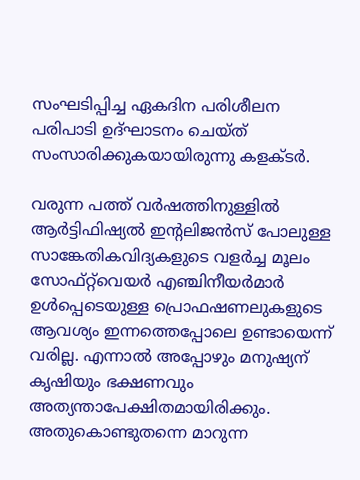സംഘടിപ്പിച്ച ഏകദിന പരിശീലന പരിപാടി ഉദ്ഘാടനം ചെയ്ത് സംസാരിക്കുകയായിരുന്നു കളക്ടർ.

വരുന്ന പത്ത് വർഷത്തിനുള്ളിൽ ആർട്ടിഫിഷ്യൽ ഇന്റലിജൻസ് പോലുള്ള സാങ്കേതികവിദ്യകളുടെ വളർച്ച മൂലം സോഫ്റ്റ്‌വെയർ എഞ്ചിനീയർമാർ ഉൾപ്പെടെയുള്ള പ്രൊഫഷണലുകളുടെ ആവശ്യം ഇന്നത്തെപ്പോലെ ഉണ്ടായെന്ന് വരില്ല. എന്നാൽ അപ്പോഴും മനുഷ്യന് കൃഷിയും ഭക്ഷണവും അത്യന്താപേക്ഷിതമായിരിക്കും. അതുകൊണ്ടുതന്നെ മാറുന്ന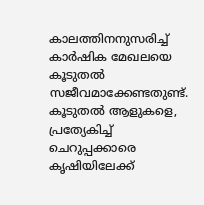കാലത്തിനനുസരിച്ച് കാർഷിക മേഖലയെ കൂടുതൽ സജീവമാക്കേണ്ടതുണ്ട്.
കൂടുതൽ ആളുകളെ, പ്രത്യേകിച്ച് ചെറുപ്പക്കാരെ കൃഷിയിലേക്ക്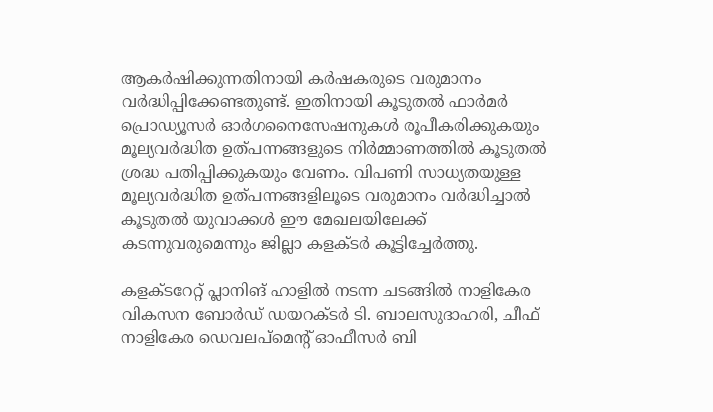ആകർഷിക്കുന്നതിനായി കർഷകരുടെ വരുമാനം വർദ്ധിപ്പിക്കേണ്ടതുണ്ട്. ഇതിനായി കൂടുതൽ ഫാർമർ പ്രൊഡ്യൂസർ ഓർഗനൈസേഷനുകൾ രൂപീകരിക്കുകയും മൂല്യവർദ്ധിത ഉത്പന്നങ്ങളുടെ നിർമ്മാണത്തിൽ കൂടുതൽ ശ്രദ്ധ പതിപ്പിക്കുകയും വേണം. വിപണി സാധ്യതയുള്ള മൂല്യവർദ്ധിത ഉത്പന്നങ്ങളിലൂടെ വരുമാനം വർദ്ധിച്ചാൽ കൂടുതൽ യുവാക്കൾ ഈ മേഖലയിലേക്ക് കടന്നുവരുമെന്നും ജില്ലാ കളക്ടർ കൂട്ടിച്ചേർത്തു.

കളക്ടറേറ്റ് പ്ലാനിങ് ഹാളിൽ നടന്ന ചടങ്ങിൽ നാളികേര വികസന ബോർഡ് ഡയറക്ടർ ടി. ബാലസുദാഹരി, ചീഫ് നാളികേര ഡെവലപ്‌മെന്റ് ഓഫീസർ ബി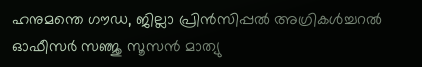ഹനുമന്തെ ഗൗഡ, ജില്ലാ പ്രിൻസിപ്പൽ അഗ്രികൾച്ചറൽ ഓഫീസർ സഞ്ജു സൂസൻ മാത്യു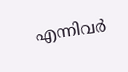എന്നിവർ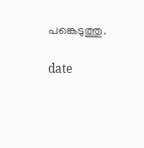പങ്കെടുത്തു.

date